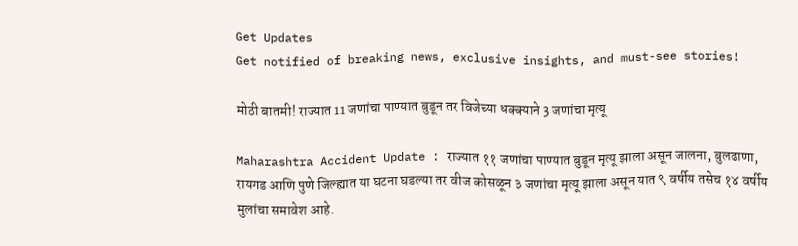Get Updates
Get notified of breaking news, exclusive insights, and must-see stories!

मोठी बातमी! राज्यात 11 जणांचा पाण्यात बुडून तर विजेच्या धक्क्याने 3 जणांचा मृत्यू

Maharashtra Accident Update : राज्यात ११ जणांचा पाण्यात बुडून मृत्यू झाला असून जालना, बुलढाणा, रायगड आणि पुणे जिल्ह्यात या घटना घडल्या तर वीज कोसळून ३ जणांचा मृत्यू झाला असून यात ९ वर्षीय तसेच १४ वर्षीय मुलांचा समावेश आहे.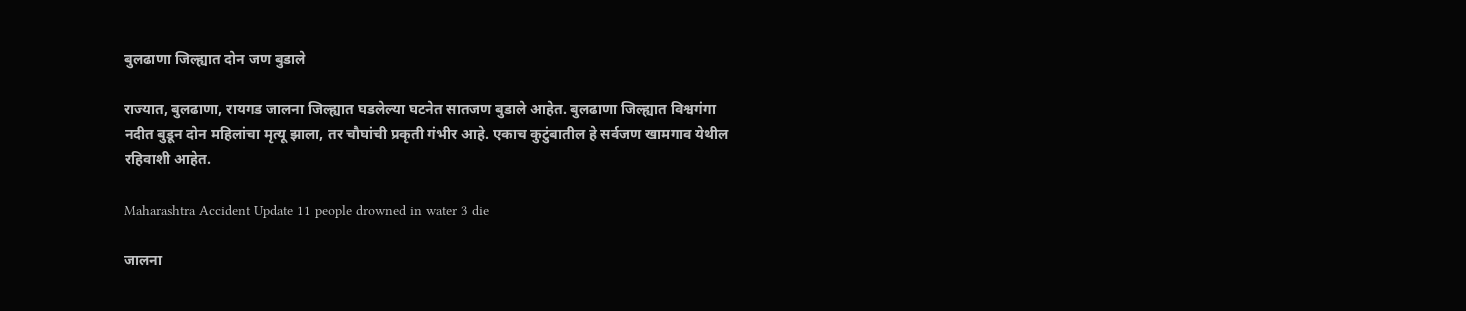बुलढाणा जिल्ह्यात दोन जण बुडाले

राज्यात, बुलढाणा, रायगड जालना जिल्ह्यात घडलेल्या घटनेत सातजण बुडाले आहेत. बुलढाणा जिल्ह्यात विश्वगंगा नदीत बुडून दोन महिलांचा मृत्यू झाला, तर चौघांची प्रकृती गंभीर आहे. एकाच कुटुंबातील हे सर्वजण खामगाव येथील रहिवाशी आहेत.

Maharashtra Accident Update 11 people drowned in water 3 die

जालना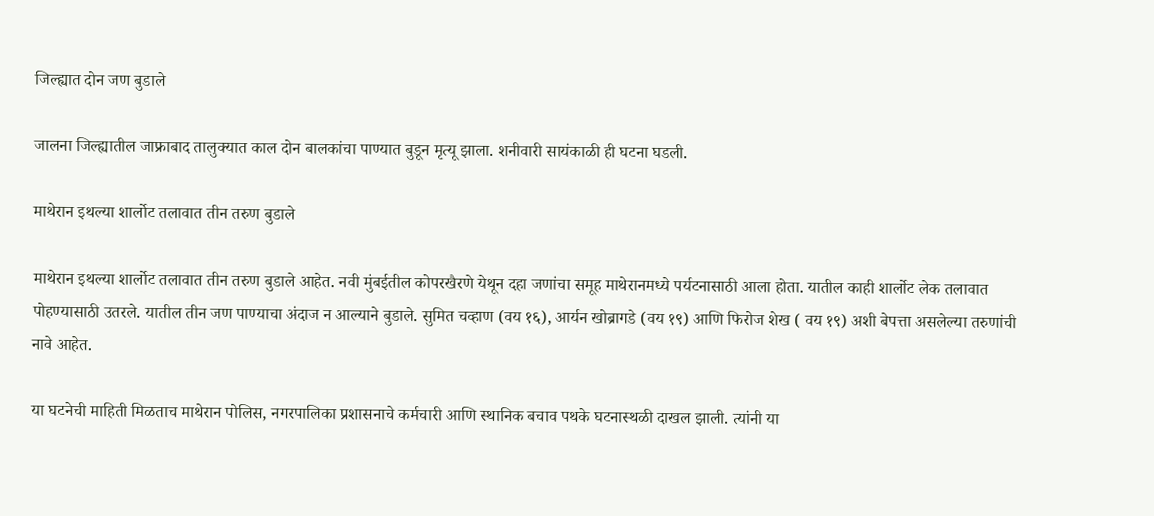जिल्ह्यात दोन जण बुडाले

जालना जिल्ह्यातील जाफ्राबाद तालुक्यात काल दोन बालकांचा पाण्यात बुडून मृत्यू झाला. शनीवारी सायंकाळी ही घटना घडली.

माथेरान इथल्या शार्लोट तलावात तीन तरुण बुडाले

माथेरान इथल्या शार्लोट तलावात तीन तरुण बुडाले आहेत. नवी मुंबईतील कोपरखैरणे येथून दहा जणांचा समूह माथेरानमध्ये पर्यटनासाठी आला होता. यातील काही शार्लोट लेक तलावात पोहण्यासाठी उतरले. यातील तीन जण पाण्याचा अंदाज न आल्याने बुडाले. सुमित चव्हाण (वय १६), आर्यन खोब्रागडे (वय १९) आणि फिरोज शेख ( वय १९) अशी बेपत्ता असलेल्या तरुणांची नावे आहेत.

या घटनेची माहिती मिळताच माथेरान पोलिस, नगरपालिका प्रशासनाचे कर्मचारी आणि स्थानिक बचाव पथके घटनास्थळी दाखल झाली. त्यांनी या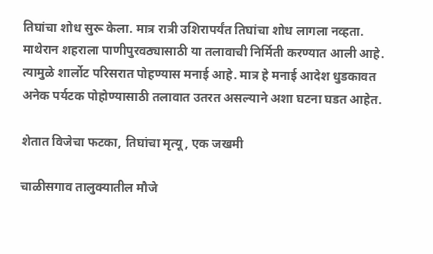तिघांचा शोध सुरू केला. मात्र रात्री उशिरापर्यंत तिघांचा शोध लागला नव्हता. माथेरान शहराला पाणीपुरवठ्यासाठी या तलावाची निर्मिती करण्यात आली आहे. त्यामुळे शार्लोट परिसरात पोहण्यास मनाई आहे. मात्र हे मनाई आदेश धुडकावत अनेक पर्यटक पोहोण्यासाठी तलावात उतरत असल्याने अशा घटना घडत आहेत.

शेतात विजेचा फटका, तिघांचा मृत्यू, एक जखमी

चाळीसगाव तालुक्यातील मौजे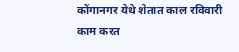कोंगानगर येथे शेतात काल रविवारी काम करत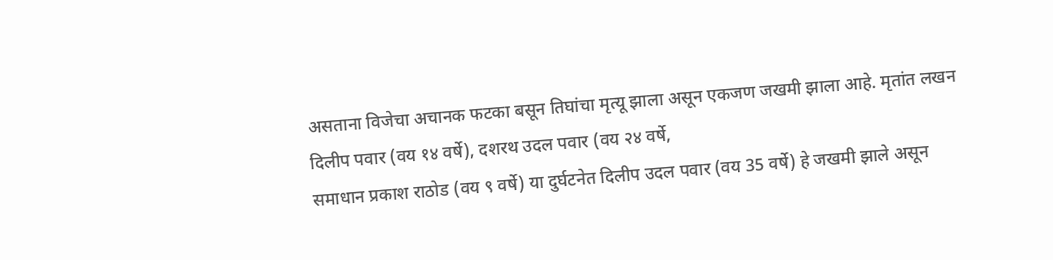असताना विजेचा अचानक फटका बसून तिघांचा मृत्यू झाला असून एकजण जखमी झाला आहे. मृतांत लखन दिलीप पवार (वय १४ वर्षे), दशरथ उदल पवार (वय २४ वर्षे,
समाधान प्रकाश राठोड (वय ९ वर्षे) या दुर्घटनेत दिलीप उदल पवार (वय 35 वर्षे) हे जखमी झाले असून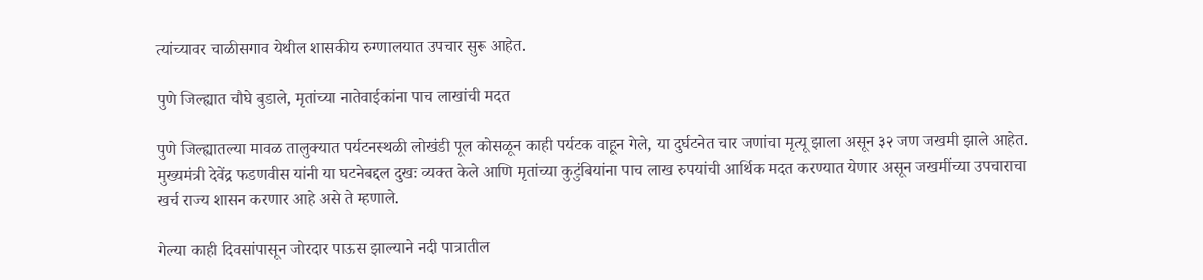त्यांच्यावर चाळीसगाव येथील शासकीय रुग्णालयात उपचार सुरू आहेत.

पुणे जिल्ह्यात चौघे बुडाले, मृतांच्या नातेवाईकांना पाच लाखांची मदत

पुणे जिल्ह्यातल्या मावळ तालुक्यात पर्यटनस्थळी लोखंडी पूल कोसळून काही पर्यटक वाहून गेले, या दुर्घटनेत चार जणांचा मृत्यू झाला असून ३२ जण जखमी झाले आहेत. मुख्यमंत्री देवेंद्र फडणवीस यांनी या घटनेबद्दल दुखः व्यक्त केले आणि मृतांच्या कुटुंबियांना पाच लाख रुपयांची आर्थिक मदत करण्यात येणार असून जखमींच्या उपचाराचा खर्च राज्य शासन करणार आहे असे ते म्हणाले.

गेल्या काही दिवसांपासून जोरदार पाऊस झाल्याने नदी पात्रातील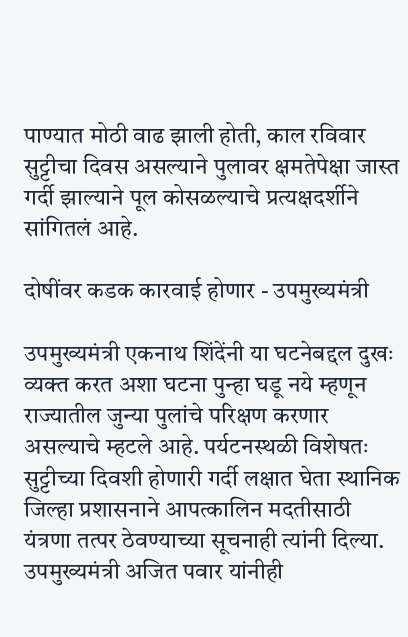पाण्यात मोठी वाढ झाली होती, काल रविवार सुट्टीचा दिवस असल्याने पुलावर क्षमतेपेक्षा जास्त गर्दी झाल्याने पूल कोसळल्याचे प्रत्यक्षदर्शीने सांगितलं आहे.

दोषींवर कडक कारवाई होणार - उपमुख्यमंत्री

उपमुख्यमंत्री एकनाथ शिंदेंनी या घटनेबद्दल दुखः व्यक्त करत अशा घटना पुन्हा घडू नये म्हणून राज्यातील जुन्या पुलांचे परिक्षण करणार असल्याचे म्हटले आहे. पर्यटनस्थळी विशेषतः सुट्टीच्या दिवशी होणारी गर्दी लक्षात घेता स्थानिक जिल्हा प्रशासनाने आपत्कालिन मदतीसाठी यंत्रणा तत्पर ठेवण्याच्या सूचनाही त्यांनी दिल्या. उपमुख्यमंत्री अजित पवार यांनीही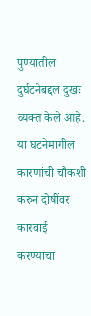पुण्यातील दुर्घटनेबद्दल दुखः व्यक्त केले आहे. या घटनेमागील कारणांची चौकशी करुन दोषींवर कारवाई करण्याचा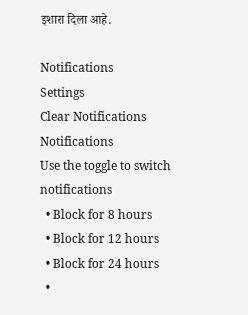इशारा दिला आहे.

Notifications
Settings
Clear Notifications
Notifications
Use the toggle to switch notifications
  • Block for 8 hours
  • Block for 12 hours
  • Block for 24 hours
  •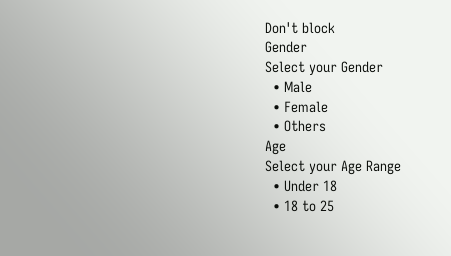Don't block
Gender
Select your Gender
  • Male
  • Female
  • Others
Age
Select your Age Range
  • Under 18
  • 18 to 25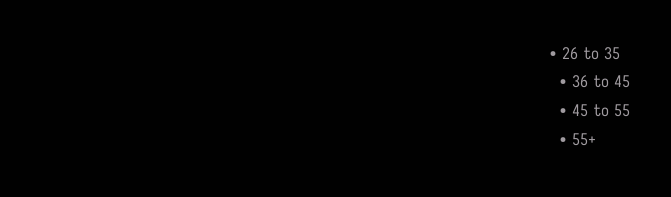• 26 to 35
  • 36 to 45
  • 45 to 55
  • 55+